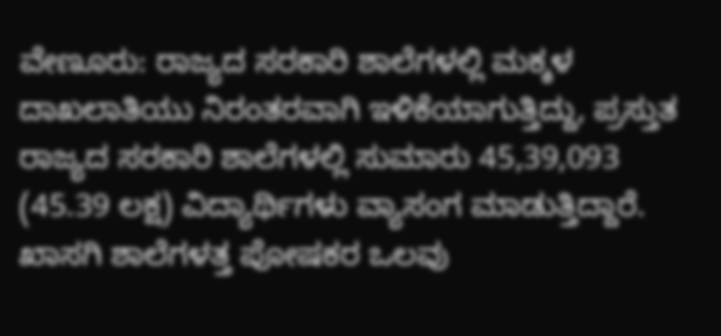ವೇಣೂರು: ರಾಜ್ಯದ ಸರಕಾರಿ ಶಾಲೆಗಳಲ್ಲಿ ಮಕ್ಕಳ ದಾಖಲಾತಿಯು ನಿರಂತರವಾಗಿ ಇಳಿಕೆಯಾಗುತ್ತಿದ್ದು, ಪ್ರಸ್ತುತ ರಾಜ್ಯದ ಸರಕಾರಿ ಶಾಲೆಗಳಲ್ಲಿ ಸುಮಾರು 45,39,093 (45.39 ಲಕ್ಷ) ವಿದ್ಯಾರ್ಥಿಗಳು ವ್ಯಾಸಂಗ ಮಾಡುತ್ತಿದ್ದಾರೆ. ಖಾಸಗಿ ಶಾಲೆಗಳತ್ತ ಪೋಷಕರ ಒಲವು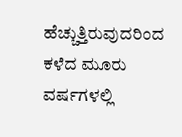ಹೆಚ್ಚುತ್ತಿರುವುದರಿಂದ ಕಳೆದ ಮೂರು ವರ್ಷಗಳಲ್ಲಿ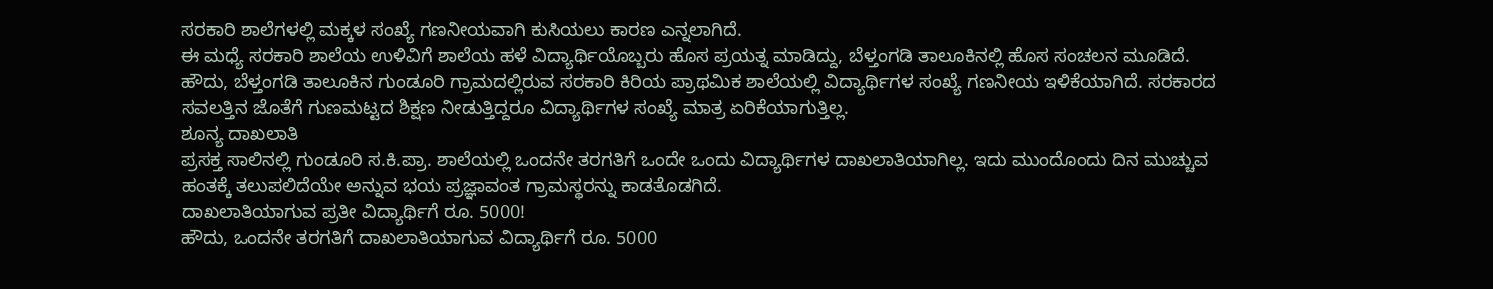ಸರಕಾರಿ ಶಾಲೆಗಳಲ್ಲಿ ಮಕ್ಕಳ ಸಂಖ್ಯೆ ಗಣನೀಯವಾಗಿ ಕುಸಿಯಲು ಕಾರಣ ಎನ್ನಲಾಗಿದೆ.
ಈ ಮಧ್ಯೆ ಸರಕಾರಿ ಶಾಲೆಯ ಉಳಿವಿಗೆ ಶಾಲೆಯ ಹಳೆ ವಿದ್ಯಾರ್ಥಿಯೊಬ್ಬರು ಹೊಸ ಪ್ರಯತ್ನ ಮಾಡಿದ್ದು, ಬೆಳ್ತಂಗಡಿ ತಾಲೂಕಿನಲ್ಲಿ ಹೊಸ ಸಂಚಲನ ಮೂಡಿದೆ.
ಹೌದು, ಬೆಳ್ತಂಗಡಿ ತಾಲೂಕಿನ ಗುಂಡೂರಿ ಗ್ರಾಮದಲ್ಲಿರುವ ಸರಕಾರಿ ಕಿರಿಯ ಪ್ರಾಥಮಿಕ ಶಾಲೆಯಲ್ಲಿ ವಿದ್ಯಾರ್ಥಿಗಳ ಸಂಖ್ಯೆ ಗಣನೀಯ ಇಳಿಕೆಯಾಗಿದೆ. ಸರಕಾರದ ಸವಲತ್ತಿನ ಜೊತೆಗೆ ಗುಣಮಟ್ಟದ ಶಿಕ್ಷಣ ನೀಡುತ್ತಿದ್ದರೂ ವಿದ್ಯಾರ್ಥಿಗಳ ಸಂಖ್ಯೆ ಮಾತ್ರ ಏರಿಕೆಯಾಗುತ್ತಿಲ್ಲ.
ಶೂನ್ಯ ದಾಖಲಾತಿ
ಪ್ರಸಕ್ತ ಸಾಲಿನಲ್ಲಿ ಗುಂಡೂರಿ ಸ.ಕಿ.ಪ್ರಾ. ಶಾಲೆಯಲ್ಲಿ ಒಂದನೇ ತರಗತಿಗೆ ಒಂದೇ ಒಂದು ವಿದ್ಯಾರ್ಥಿಗಳ ದಾಖಲಾತಿಯಾಗಿಲ್ಲ. ಇದು ಮುಂದೊಂದು ದಿನ ಮುಚ್ಚುವ ಹಂತಕ್ಕೆ ತಲುಪಲಿದೆಯೇ ಅನ್ನುವ ಭಯ ಪ್ರಜ್ಞಾವಂತ ಗ್ರಾಮಸ್ಥರನ್ನು ಕಾಡತೊಡಗಿದೆ.
ದಾಖಲಾತಿಯಾಗುವ ಪ್ರತೀ ವಿದ್ಯಾರ್ಥಿಗೆ ರೂ. 5000!
ಹೌದು, ಒಂದನೇ ತರಗತಿಗೆ ದಾಖಲಾತಿಯಾಗುವ ವಿದ್ಯಾರ್ಥಿಗೆ ರೂ. 5000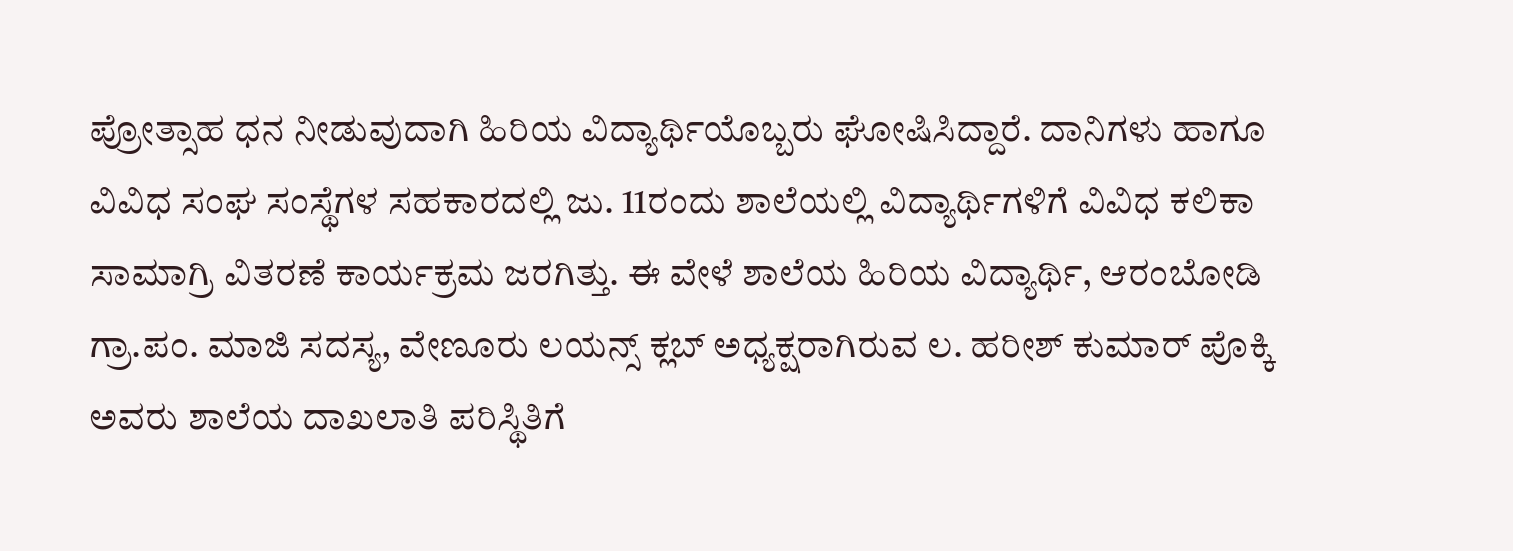ಪ್ರೋತ್ಸಾಹ ಧನ ನೀಡುವುದಾಗಿ ಹಿರಿಯ ವಿದ್ಯಾರ್ಥಿಯೊಬ್ಬರು ಘೋಷಿಸಿದ್ದಾರೆ. ದಾನಿಗಳು ಹಾಗೂ ವಿವಿಧ ಸಂಘ ಸಂಸ್ಥೆಗಳ ಸಹಕಾರದಲ್ಲಿ ಜು. 11ರಂದು ಶಾಲೆಯಲ್ಲಿ ವಿದ್ಯಾರ್ಥಿಗಳಿಗೆ ವಿವಿಧ ಕಲಿಕಾ ಸಾಮಾಗ್ರಿ ವಿತರಣೆ ಕಾರ್ಯಕ್ರಮ ಜರಗಿತ್ತು. ಈ ವೇಳೆ ಶಾಲೆಯ ಹಿರಿಯ ವಿದ್ಯಾರ್ಥಿ, ಆರಂಬೋಡಿ ಗ್ರಾ.ಪಂ. ಮಾಜಿ ಸದಸ್ಯ, ವೇಣೂರು ಲಯನ್ಸ್ ಕ್ಲಬ್ ಅಧ್ಯಕ್ಷರಾಗಿರುವ ಲ. ಹರೀಶ್ ಕುಮಾರ್ ಪೊಕ್ಕಿ ಅವರು ಶಾಲೆಯ ದಾಖಲಾತಿ ಪರಿಸ್ಥಿತಿಗೆ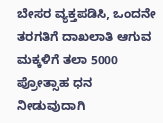ಬೇಸರ ವ್ಯಕ್ತಪಡಿಸಿ, ಒಂದನೇ ತರಗತಿಗೆ ದಾಖಲಾತಿ ಆಗುವ ಮಕ್ಕಳಿಗೆ ತಲಾ 5000 ಪ್ರೋತ್ಸಾಹ ಧನ ನೀಡುವುದಾಗಿ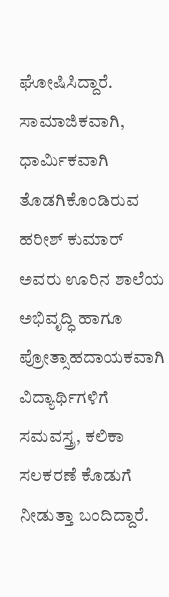ಘೋಷಿಸಿದ್ದಾರೆ. ಸಾಮಾಜಿಕವಾಗಿ, ಧಾರ್ಮಿಕವಾಗಿ ತೊಡಗಿಕೊಂಡಿರುವ ಹರೀಶ್ ಕುಮಾರ್ ಅವರು ಊರಿನ ಶಾಲೆಯ ಅಭಿವೃದ್ಧಿ ಹಾಗೂ ಪ್ರೋತ್ಸಾಹದಾಯಕವಾಗಿ ವಿದ್ಯಾರ್ಥಿಗಳಿಗೆ ಸಮವಸ್ತ್ರ, ಕಲಿಕಾ ಸಲಕರಣೆ ಕೊಡುಗೆ ನೀಡುತ್ತಾ ಬಂದಿದ್ದಾರೆ.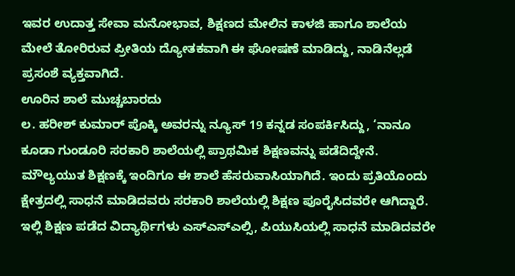ಇವರ ಉದಾತ್ತ ಸೇವಾ ಮನೋಭಾವ, ಶಿಕ್ಷಣದ ಮೇಲಿನ ಕಾಳಜಿ ಹಾಗೂ ಶಾಲೆಯ ಮೇಲೆ ತೋರಿರುವ ಪ್ರೀತಿಯ ದ್ಯೋತಕವಾಗಿ ಈ ಘೋಷಣೆ ಮಾಡಿದ್ದು, ನಾಡಿನೆಲ್ಲಡೆ ಪ್ರಸಂಶೆ ವ್ಯಕ್ತವಾಗಿದೆ.
ಊರಿನ ಶಾಲೆ ಮುಚ್ಚಬಾರದು
ಲ. ಹರೀಶ್ ಕುಮಾರ್ ಪೊಕ್ಕಿ ಅವರನ್ನು ನ್ಯೂಸ್ 19 ಕನ್ನಡ ಸಂಪರ್ಕಿಸಿದ್ದು, ‘ನಾನೂ ಕೂಡಾ ಗುಂಡೂರಿ ಸರಕಾರಿ ಶಾಲೆಯಲ್ಲಿ ಪ್ರಾಥಮಿಕ ಶಿಕ್ಷಣವನ್ನು ಪಡೆದಿದ್ದೇನೆ. ಮೌಲ್ಯಯುತ ಶಿಕ್ಷಣಕ್ಕೆ ಇಂದಿಗೂ ಈ ಶಾಲೆ ಹೆಸರುವಾಸಿಯಾಗಿದೆ. ಇಂದು ಪ್ರತಿಯೊಂದು ಕ್ಷೇತ್ರದಲ್ಲಿ ಸಾಧನೆ ಮಾಡಿದವರು ಸರಕಾರಿ ಶಾಲೆಯಲ್ಲಿ ಶಿಕ್ಷಣ ಪೂರೈಸಿದವರೇ ಆಗಿದ್ದಾರೆ. ಇಲ್ಲಿ ಶಿಕ್ಷಣ ಪಡೆದ ವಿದ್ಯಾರ್ಥಿಗಳು ಎಸ್ಎಸ್ಎಲ್ಸಿ, ಪಿಯುಸಿಯಲ್ಲಿ ಸಾಧನೆ ಮಾಡಿದವರೇ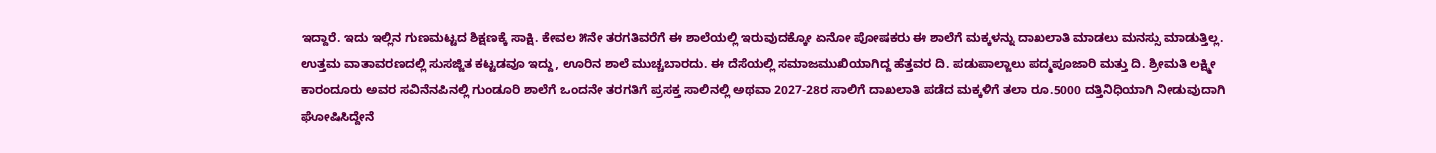ಇದ್ದಾರೆ. ಇದು ಇಲ್ಲಿನ ಗುಣಮಟ್ಟದ ಶಿಕ್ಷಣಕ್ಕೆ ಸಾಕ್ಷಿ. ಕೇವಲ ೫ನೇ ತರಗತಿವರೆಗೆ ಈ ಶಾಲೆಯಲ್ಲಿ ಇರುವುದಕ್ಕೋ ಏನೋ ಪೋಷಕರು ಈ ಶಾಲೆಗೆ ಮಕ್ಕಳನ್ನು ದಾಖಲಾತಿ ಮಾಡಲು ಮನಸ್ಸು ಮಾಡುತ್ತಿಲ್ಲ. ಉತ್ತಮ ವಾತಾವರಣದಲ್ಲಿ ಸುಸಜ್ಜಿತ ಕಟ್ಟಡವೂ ಇದ್ದು, ಊರಿನ ಶಾಲೆ ಮುಚ್ಚಬಾರದು. ಈ ದೆಸೆಯಲ್ಲಿ ಸಮಾಜಮುಖಿಯಾಗಿದ್ದ ಹೆತ್ತವರ ದಿ. ಪಡುಪಾಲ್ಜಾಲು ಪದ್ಮಪೂಜಾರಿ ಮತ್ತು ದಿ. ಶ್ರೀಮತಿ ಲಕ್ಷ್ಮೀ ಕಾರಂದೂರು ಅವರ ಸವಿನೆನಪಿನಲ್ಲಿ ಗುಂಡೂರಿ ಶಾಲೆಗೆ ಒಂದನೇ ತರಗತಿಗೆ ಪ್ರಸಕ್ತ ಸಾಲಿನಲ್ಲಿ ಅಥವಾ 2027-28ರ ಸಾಲಿಗೆ ದಾಖಲಾತಿ ಪಡೆದ ಮಕ್ಕಳಿಗೆ ತಲಾ ರೂ.5000 ದತ್ತಿನಿಧಿಯಾಗಿ ನೀಡುವುದಾಗಿ ಘೋಷಿಸಿದ್ದೇನೆ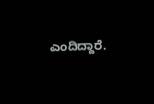ಎಂದಿದ್ದಾರೆ.